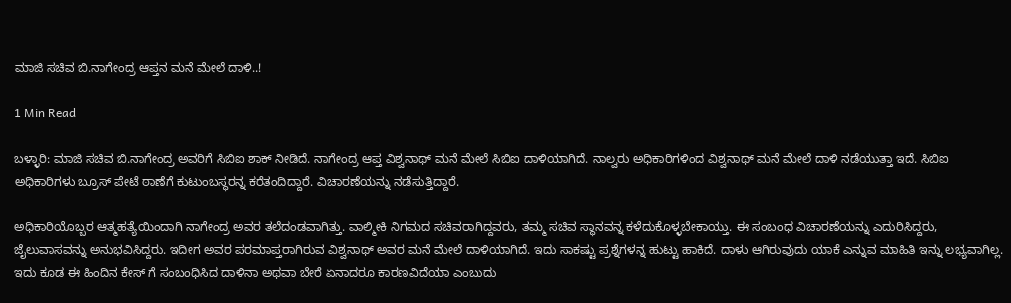ಮಾಜಿ ಸಚಿವ ಬಿ.ನಾಗೇಂದ್ರ ಆಪ್ತನ ಮನೆ ಮೇಲೆ ದಾಳಿ..!

1 Min Read

ಬಳ್ಳಾರಿ: ಮಾಜಿ ಸಚಿವ ಬಿ.ನಾಗೇಂದ್ರ ಅವರಿಗೆ ಸಿಬಿಐ ಶಾಕ್ ನೀಡಿದೆ. ನಾಗೇಂದ್ರ ಆಪ್ತ ವಿಶ್ವನಾಥ್ ಮನೆ ಮೇಲೆ ಸಿಬಿಐ ದಾಳಿಯಾಗಿದೆ. ನಾಲ್ವರು ಅಧಿಕಾರಿಗಳಿಂದ ವಿಶ್ವನಾಥ್ ಮನೆ ಮೇಲೆ ದಾಳಿ ನಡೆಯುತ್ತಾ ಇದೆ. ಸಿಬಿಐ ಅಧಿಕಾರಿಗಳು ಬ್ರೂಸ್ ಪೇಟೆ ಠಾಣೆಗೆ ಕುಟುಂಬಸ್ಥರನ್ನ ಕರೆತಂದಿದ್ದಾರೆ. ವಿಚಾರಣೆಯನ್ನು ನಡೆಸುತ್ತಿದ್ದಾರೆ.

ಅಧಿಕಾರಿಯೊಬ್ಬರ ಆತ್ಮಹತ್ಯೆಯಿಂದಾಗಿ ನಾಗೇಂದ್ರ ಅವರ ತಲೆದಂಡವಾಗಿತ್ತು. ವಾಲ್ಮೀಕಿ ನಿಗಮದ ಸಚಿವರಾಗಿದ್ದವರು, ತಮ್ಮ ಸಚಿವ ಸ್ಥಾನವನ್ನ ಕಳೆದುಕೊಳ್ಳಬೇಕಾಯ್ತು. ಈ ಸಂಬಂಧ ವಿಚಾರಣೆಯನ್ನು ಎದುರಿಸಿದ್ದರು, ಜೈಲುವಾಸವನ್ನು ಅನುಭವಿಸಿದ್ದರು. ಇದೀಗ ಅವರ ಪರಮಾಪ್ತರಾಗಿರುವ ವಿಶ್ವನಾಥ್ ಅವರ ಮನೆ ಮೇಲೆ ದಾಳಿಯಾಗಿದೆ. ಇದು ಸಾಕಷ್ಟು ಪ್ರಶ್ನೆಗಳನ್ನ ಹುಟ್ಟು ಹಾಕಿದೆ. ದಾಳು ಆಗಿರುವುದು ಯಾಕೆ ಎನ್ನುವ ಮಾಹಿತಿ ಇನ್ನು ಲಭ್ಯವಾಗಿಲ್ಲ. ಇದು ಕೂಡ ಈ ಹಿಂದಿನ ಕೇಸ್ ಗೆ ಸಂಬಂಧಿಸಿದ ದಾಳಿನಾ ಅಥವಾ ಬೇರೆ ಏನಾದರೂ ಕಾರಣವಿದೆಯಾ ಎಂಬುದು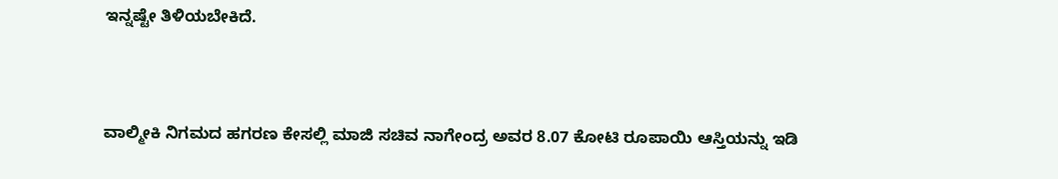ಇನ್ನಷ್ಟೇ ತಿಳಿಯಬೇಕಿದೆ.



ವಾಲ್ಮೀಕಿ ನಿಗಮದ ಹಗರಣ ಕೇಸಲ್ಲಿ ಮಾಜಿ ಸಚಿವ ನಾಗೇಂದ್ರ ಅವರ 8.07 ಕೋಟಿ ರೂಪಾಯಿ ಆಸ್ತಿಯನ್ನು ಇಡಿ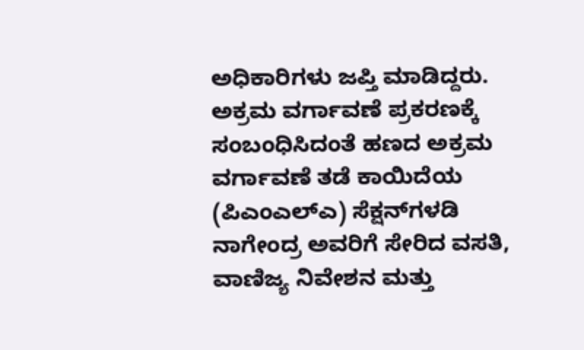ಅಧಿಕಾರಿಗಳು ಜಪ್ತಿ ಮಾಡಿದ್ದರು. ಅಕ್ರಮ ವರ್ಗಾವಣೆ ಪ್ರಕರಣಕ್ಕೆ ಸಂಬಂಧಿಸಿದಂತೆ ಹಣದ ಅಕ್ರಮ ವರ್ಗಾವಣೆ ತಡೆ ಕಾಯಿದೆಯ (ಪಿಎಂಎಲ್‌ಎ) ಸೆಕ್ಷನ್‌ಗಳಡಿ ನಾಗೇಂದ್ರ ಅವರಿಗೆ ಸೇರಿದ ವಸತಿ, ವಾಣಿಜ್ಯ ನಿವೇಶನ ಮತ್ತು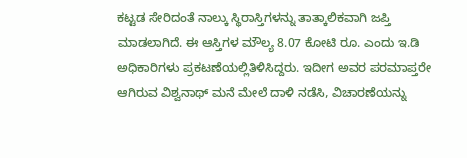ಕಟ್ಟಡ ಸೇರಿದಂತೆ ನಾಲ್ಕು ಸ್ಥಿರಾಸ್ತಿಗಳನ್ನು ತಾತ್ಕಾಲಿಕವಾಗಿ ಜಪ್ತಿ ಮಾಡಲಾಗಿದೆ. ಈ ಆಸ್ತಿಗಳ ಮೌಲ್ಯ 8.07 ಕೋಟಿ ರೂ. ಎಂದು ಇ.ಡಿ ಅಧಿಕಾರಿಗಳು ಪ್ರಕಟಣೆಯಲ್ಲಿತಿಳಿಸಿದ್ದರು. ಇದೀಗ ಅವರ ಪರಮಾಪ್ತರೇ ಆಗಿರುವ ವಿಶ್ವನಾಥ್ ಮನೆ ಮೇಲೆ ದಾಳಿ ನಡೆಸಿ, ವಿಚಾರಣೆಯನ್ನು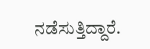ನಡೆಸುತ್ತಿದ್ದಾರೆ.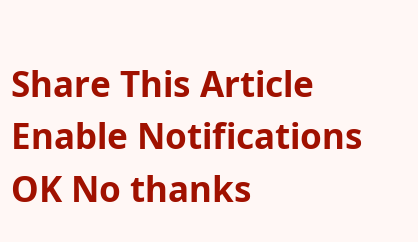Share This Article
Enable Notifications OK No thanks